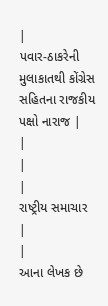|
પવાર-ઠાકરેની મુલાકાતથી કોંગ્રેસ સહિતના રાજકીય પક્ષો નારાજ |
|
|
|
રાષ્ટ્રીય સમાચાર
|
|
આના લેખક છે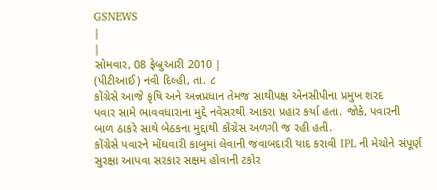GSNEWS
|
|
સોમવાર, 08 ફેબ્રુઆરી 2010 |
(પીટીઆઈ) નવી દિલ્હી, તા. ૮
કોંગ્રેસે આજે કૃષિ અને અન્નપ્રધાન તેમજ સાથીપક્ષ એનસીપીના પ્રમુખ શરદ
પવાર સામે ભાવવધારાના મુદ્દે નવેસરથી આકરા પ્રહાર કર્યા હતા. જોકે, પવારની
બાળ ઠાકરે સાથે બેઠકના મુદ્દાથી કોંગ્રેસ અળગી જ રહી હતી.
કોંગ્રેસે પવારને મોંઘવારી કાબુમાં લેવાની જવાબદારી યાદ કરાવી IPL ની મેચોને સંપૂર્ણ સુરક્ષા આપવા સરકાર સક્ષમ હોવાની ટકોર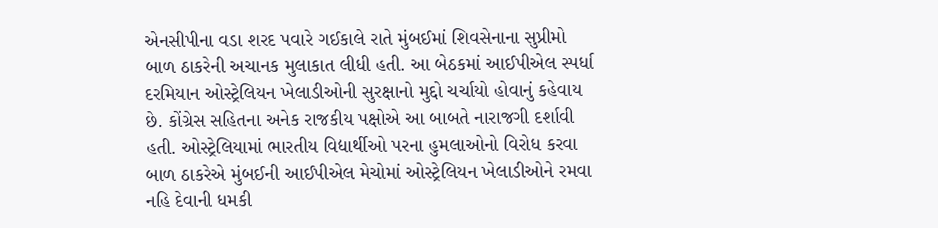એનસીપીના વડા શરદ પવારે ગઈકાલે રાતે મુંબઈમાં શિવસેનાના સુપ્રીમો બાળ ઠાકરેની અચાનક મુલાકાત લીધી હતી. આ બેઠકમાં આઈપીએલ સ્પર્ધા દરમિયાન ઓસ્ટ્રેલિયન ખેલાડીઓની સુરક્ષાનો મુદ્દો ચર્ચાયો હોવાનું કહેવાય છે. કોંગ્રેસ સહિતના અનેક રાજકીય પક્ષોએ આ બાબતે નારાજગી દર્શાવી હતી. ઓસ્ટ્રેલિયામાં ભારતીય વિદ્યાર્થીઓ પરના હુમલાઓનો વિરોધ કરવા બાળ ઠાકરેએ મુંબઈની આઈપીએલ મેચોમાં ઓસ્ટ્રેલિયન ખેલાડીઓને રમવા નહિ દેવાની ધમકી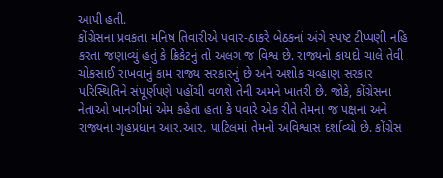આપી હતી.
કોંગ્રેસના પ્રવકતા મનિષ તિવારીએ પવાર-ઠાકરે બેઠકનાં અંગે સ્પષ્ટ ટીપ્પણી નહિ કરતા જણાવ્યું હતું કે ક્રિકેટનું તો અલગ જ વિશ્વ છે. રાજ્યનો કાયદો ચાલે તેવી ચોકસાઈ રાખવાનું કામ રાજ્ય સરકારનું છે અને અશોક ચવ્હાણ સરકાર પરિસ્થિતિને સંપૂર્ણપણે પહોંચી વળશે તેની અમને ખાતરી છે. જોકે, કોંગ્રેસના નેતાઓ ખાનગીમાં એમ કહેતા હતા કે પવારે એક રીતે તેમના જ પક્ષના અને રાજ્યના ગૃહપ્રધાન આર.આર. પાટિલમાં તેમનો અવિશ્વાસ દર્શાવ્યો છે. કોંગ્રેસ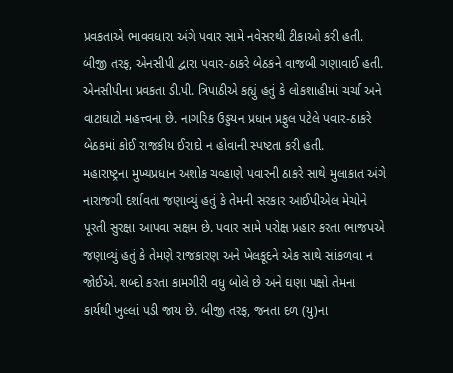પ્રવકતાએ ભાવવધારા અંગે પવાર સામે નવેસરથી ટીકાઓ કરી હતી.
બીજી તરફ, એનસીપી દ્વારા પવાર-ઠાકરે બેઠકને વાજબી ગણાવાઈ હતી. એનસીપીના પ્રવકતા ડી.પી. ત્રિપાઠીએ કહ્યું હતું કે લોકશાહીમાં ચર્ચા અને વાટાઘાટો મહત્ત્વના છે. નાગરિક ઉડ્ડયન પ્રધાન પ્રફુલ પટેલે પવાર-ઠાકરે બેઠકમાં કોઈ રાજકીય ઈરાદો ન હોવાની સ્પષ્ટતા કરી હતી.
મહારાષ્ટ્રના મુખ્યપ્રધાન અશોક ચવ્હાણે પવારની ઠાકરે સાથે મુલાકાત અંગે નારાજગી દર્શાવતા જણાવ્યું હતું કે તેમની સરકાર આઈપીએલ મેચોને પૂરતી સુરક્ષા આપવા સક્ષમ છે. પવાર સામે પરોક્ષ પ્રહાર કરતા ભાજપએ જણાવ્યું હતું કે તેમણે રાજકારણ અને ખેલકૂદને એક સાથે સાંકળવા ન જોઈએ. શબ્દો કરતા કામગીરી વધુ બોલે છે અને ઘણા પક્ષો તેમના કાર્યથી ખુલ્લાં પડી જાય છે. બીજી તરફ, જનતા દળ (યુ)ના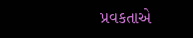પ્રવકતાએ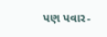પણ પવાર-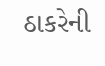ઠાકરેની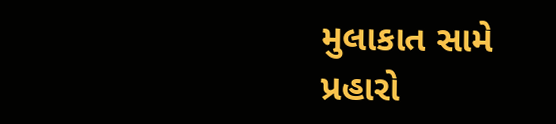મુલાકાત સામે પ્રહારો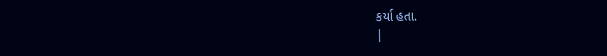કર્યા હતા.
|